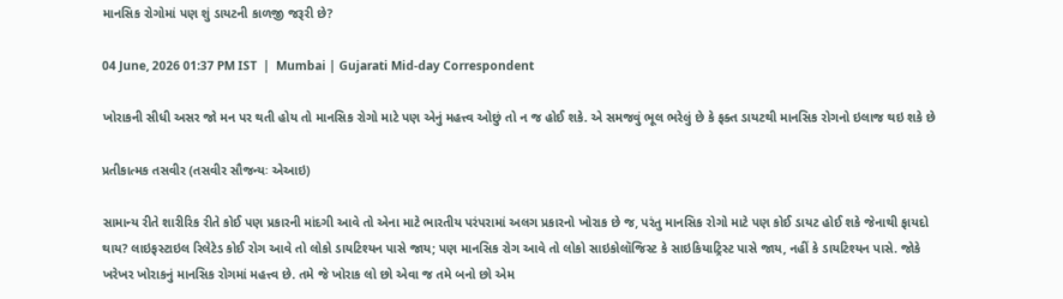માનસિક રોગોમાં પણ શું ડાયટની કાળજી જરૂરી છે?

04 June, 2026 01:37 PM IST  |  Mumbai | Gujarati Mid-day Correspondent

ખોરાકની સીધી અસર જો મન પર થતી હોય તો માનસિક રોગો માટે પણ એનું મહત્ત્વ ઓછું તો ન જ હોઈ શકે. એ સમજવું ભૂલ ભરેલું છે કે ફક્ત ડાયટથી માનસિક રોગનો ઇલાજ થઇ શકે છે

પ્રતીકાત્મક તસવીર (તસવીર સૌજન્યઃ એઆઇ)

સામાન્ય રીતે શારીરિક રીતે કોઈ પણ પ્રકારની માંદગી આવે તો એના માટે ભારતીય પરંપરામાં અલગ પ્રકારનો ખોરાક છે જ, પરંતુ માનસિક રોગો માટે પણ કોઈ ડાયટ હોઈ શકે જેનાથી ફાયદો થાય? લાઇફસ્ટાઇલ રિલેટેડ કોઈ રોગ આવે તો લોકો ડાયટિશ્યન પાસે જાય; પણ માનસિક રોગ આવે તો લોકો સાઇકોલૉજિસ્ટ કે સાઇકિયાટ્રિસ્ટ પાસે જાય, નહીં કે ડાયટિશ્યન પાસે. જોકે ખરેખર ખોરાકનું માનસિક રોગમાં મહત્ત્વ છે. તમે જે ખોરાક લો છો એવા જ તમે બનો છો એમ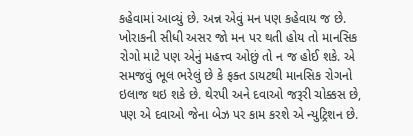કહેવામાં આવ્યું છે. અન્ન એવું મન પણ કહેવાય જ છે. ખોરાકની સીધી અસર જો મન પર થતી હોય તો માનસિક રોગો માટે પણ એનું મહત્ત્વ ઓછું તો ન જ હોઈ શકે. એ સમજવું ભૂલ ભરેલું છે કે ફક્ત ડાયટથી માનસિક રોગનો ઇલાજ થઇ શકે છે. થેરપી અને દવાઓ જરૂરી ચોક્કસ છે, પણ એ દવાઓ જેના બેઝ પર કામ કરશે એ ન્યુટ્રિશન છે.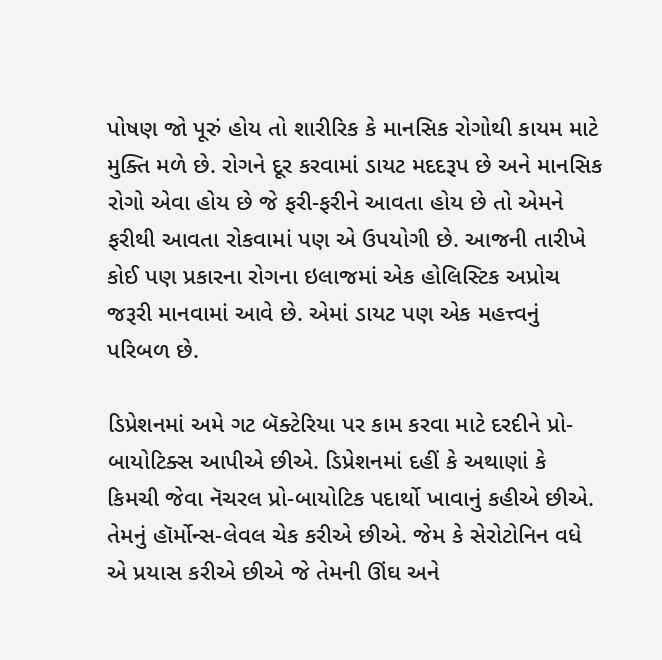પોષણ જો પૂરું હોય તો શારીરિક કે માનસિક રોગોથી કાયમ માટે મુક્તિ મળે છે. રોગને દૂર કરવામાં ડાયટ મદદરૂપ છે અને માનસિક રોગો એવા હોય છે જે ફરી-ફરીને આવતા હોય છે તો એમને ફરીથી આવતા રોકવામાં પણ એ ઉપયોગી છે. આજની તારીખે કોઈ પણ પ્રકારના રોગના ઇલાજમાં એક હોલિસ્ટિક અપ્રોચ જરૂરી માનવામાં આવે છે. એમાં ડાયટ પણ એક મહત્ત્વનું પરિબળ છે.

ડિપ્રેશનમાં અમે ગટ બૅક્ટેરિયા પર કામ કરવા માટે દરદીને પ્રો-બાયોટિક્સ આપીએ છીએ. ડિપ્રેશનમાં દહીં કે અથાણાં કે કિમચી જેવા નૅચરલ પ્રો-બાયોટિક પદાર્થો ખાવાનું કહીએ છીએ. તેમનું હૉર્મોન્સ-લેવલ ચેક કરીએ છીએ. જેમ કે સેરોટોનિન વધે એ પ્રયાસ કરીએ છીએ જે તેમની ઊંઘ અને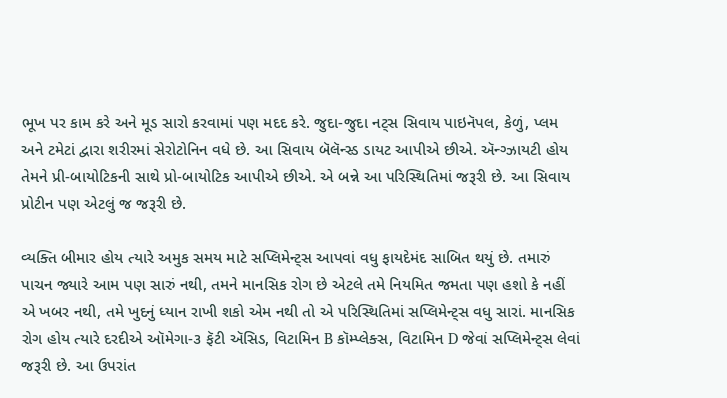ભૂખ પર કામ કરે અને મૂડ સારો કરવામાં પણ મદદ કરે. જુદા-જુદા નટ્સ સિવાય પાઇનૅપલ, કેળું, પ્લમ અને ટમેટાં દ્વારા શરીરમાં સેરોટોનિન વધે છે. આ સિવાય બૅલૅન્સ્ડ ડાયટ આપીએ છીએ. ઍન્ગ્ઝાયટી હોય તેમને પ્રી-બાયોટિકની સાથે પ્રો-બાયોટિક આપીએ છીએ. એ બન્ને આ પરિસ્થિતિમાં જરૂરી છે. આ સિવાય પ્રોટીન પણ એટલું જ જરૂરી છે.

વ્યક્તિ બીમાર હોય ત્યારે અમુક સમય માટે સપ્લિમેન્ટ્સ આપવાં વધુ ફાયદેમંદ સાબિત થયું છે. તમારું પાચન જ્યારે આમ પણ સારું નથી, તમને માનસિક રોગ છે એટલે તમે નિયમિત જમતા પણ હશો કે નહીં એ ખબર નથી, તમે ખુદનું ધ્યાન રાખી શકો એમ નથી તો એ પરિસ્થિતિમાં સપ્લિમેન્ટ્સ વધુ સારાં. માનસિક રોગ હોય ત્યારે દરદીએ ઑમેગા-૩ ફૅટી ઍસિડ, વિટામિન B કૉમ્પ્લેક્સ, વિટામિન D જેવાં સપ્લિમેન્ટ્સ લેવાં જરૂરી છે. આ ઉપરાંત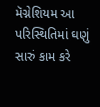મૅગ્નેશિયમ આ પરિસ્થિતિમાં ઘણું સારું કામ કરે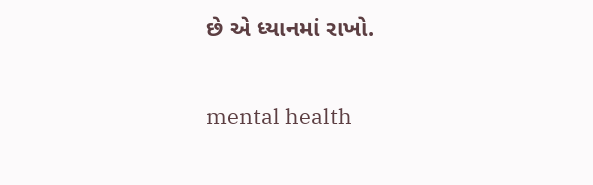છે એ ધ્યાનમાં રાખો.

mental health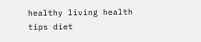healthy living health tips diet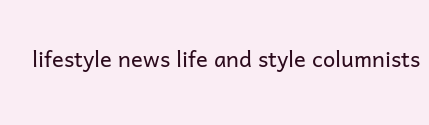lifestyle news life and style columnists